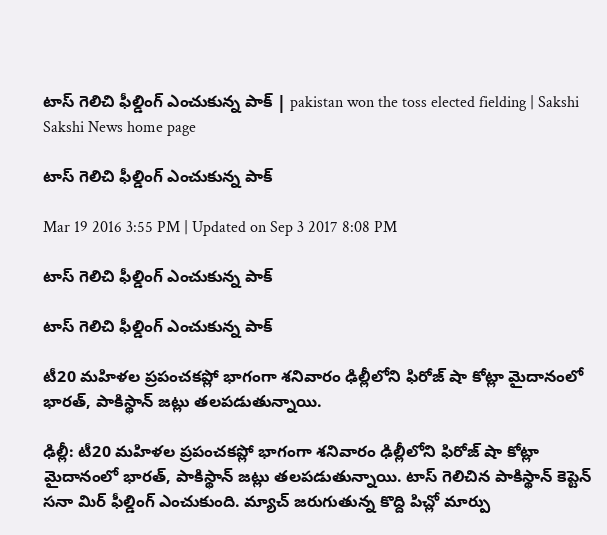టాస్ గెలిచి ఫీల్డింగ్ ఎంచుకున్న పాక్ | pakistan won the toss elected fielding | Sakshi
Sakshi News home page

టాస్ గెలిచి ఫీల్డింగ్ ఎంచుకున్న పాక్

Mar 19 2016 3:55 PM | Updated on Sep 3 2017 8:08 PM

టాస్ గెలిచి ఫీల్డింగ్ ఎంచుకున్న పాక్

టాస్ గెలిచి ఫీల్డింగ్ ఎంచుకున్న పాక్

టీ20 మహిళల ప్రపంచకప్లో భాగంగా శనివారం ఢిల్లీలోని ఫిరోజ్ షా కోట్లా మైదానంలో భారత్, పాకిస్థాన్ జట్లు తలపడుతున్నాయి.

ఢిల్లీ: టీ20 మహిళల ప్రపంచకప్లో భాగంగా శనివారం ఢిల్లీలోని ఫిరోజ్ షా కోట్లా మైదానంలో భారత్, పాకిస్థాన్ జట్లు తలపడుతున్నాయి. టాస్ గెలిచిన పాకిస్థాన్ కెప్టెన్ సనా మిర్ ఫీల్డింగ్ ఎంచుకుంది. మ్యాచ్ జరుగుతున్న కొద్ది పిచ్లో మార్పు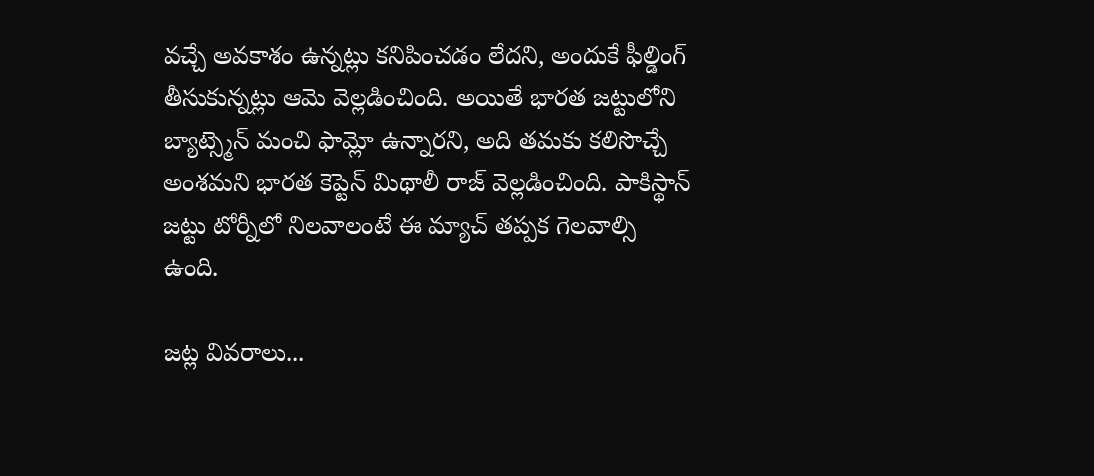వచ్చే అవకాశం ఉన్నట్లు కనిపించడం లేదని, అందుకే ఫీల్డింగ్ తీసుకున్నట్లు ఆమె వెల్లడించింది. అయితే భారత జట్టులోని బ్యాట్స్మెన్ మంచి ఫామ్లో ఉన్నారని, అది తమకు కలిసొచ్చే అంశమని భారత కెప్టెన్ మిథాలీ రాజ్ వెల్లడించింది. పాకిస్థాన్ జట్టు టోర్నీలో నిలవాలంటే ఈ మ్యాచ్ తప్పక గెలవాల్సి ఉంది.

జట్ల వివరాలు...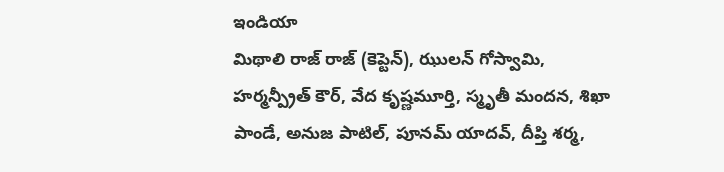ఇండియా
మిథాలి రాజ్ రాజ్ (కెప్టెన్), ఝులన్ గోస్వామి, హర్మన్ప్రీత్ కౌర్, వేద కృష్ణమూర్తి, స్మృతీ మందన, శిఖా పాండే, అనుజ పాటిల్, పూనమ్ యాదవ్, దీప్తి శర్మ,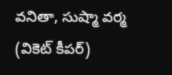వనితా, సుష్మా వర్మ (వికెట్ కీపర్)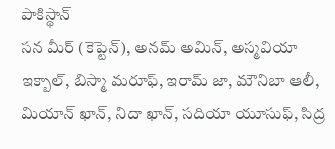పాకిస్థాన్
సన మీర్ (కెప్టెన్), అనమ్ అమిన్, అస్మవియా ఇక్బాల్, బిస్మా మరూఫ్, ఇరామ్ జా, మౌనిబా ఆలీ, మియాన్ ఖాన్, నిదా ఖాన్, సదియా యూసుఫ్, సిద్ర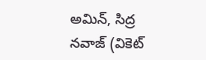అమిన్, సిద్ర నవాజ్ (వికెట్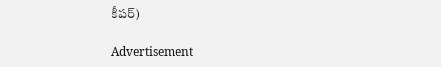కీపర్)

Advertisement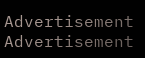Advertisement
Advertisement